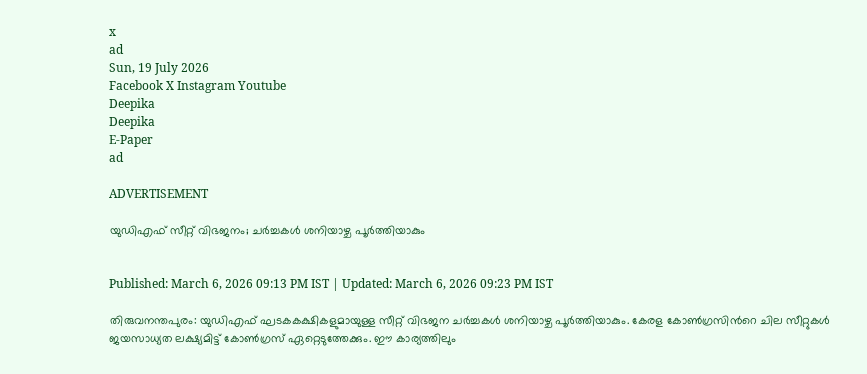x
ad
Sun, 19 July 2026
Facebook X Instagram Youtube
Deepika
Deepika
E-Paper
ad

ADVERTISEMENT

യുഡിഎഫ് സീറ്റ് വിഭജനം; ചർച്ചകൾ ശനിയാഴ്ച പൂർത്തിയാകും


Published: March 6, 2026 09:13 PM IST | Updated: March 6, 2026 09:23 PM IST

തിരുവനന്തപുരം: യുഡിഎഫ് ഘടകകക്ഷികളുമായുള്ള സീറ്റ് വിഭജന ചർച്ചകൾ ശനിയാഴ്ച പൂർത്തിയാകും. കേരള കോണ്‍ഗ്രസിന്‍റെ ചില സീറ്റുകൾ ജയസാധ്യത ലക്ഷ്യമിട്ട് കോണ്‍ഗ്രസ് ഏറ്റെടുത്തേക്കും. ഈ കാര്യത്തിലും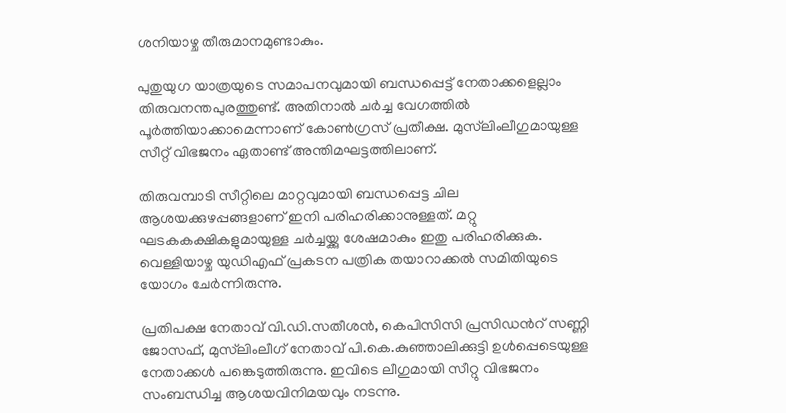ശനിയാഴ്ച തീരുമാനമുണ്ടാകും.

പുതുയുഗ യാത്രയുടെ സമാപനവുമായി ബന്ധപ്പെട്ട് നേതാക്കളെല്ലാം തിരുവനന്തപുരത്തുണ്ട്. അതിനാൽ ചർച്ച വേഗത്തിൽ പൂർത്തിയാക്കാമെന്നാണ് കോൺഗ്രസ് പ്രതീക്ഷ. മുസ്‌ലിംലീഗുമായുള്ള സീറ്റ് വിഭജനം ഏതാണ്ട് അന്തിമഘട്ടത്തിലാണ്.

തിരുവമ്പാടി സീറ്റിലെ മാറ്റവുമായി ബന്ധപ്പെട്ട ചില ആശയക്കുഴപ്പങ്ങളാണ് ഇനി പരിഹരിക്കാനുള്ളത്. മറ്റു ഘടകകക്ഷികളുമായുള്ള ചർച്ചയ്ക്കു ശേഷമാകും ഇതു പരിഹരിക്കുക. വെള്ളിയാഴ്ച യുഡിഎഫ് പ്രകടന പത്രിക തയാറാക്കൽ സമിതിയുടെ യോഗം ചേർന്നിരുന്നു.

പ്രതിപക്ഷ നേതാവ് വി.ഡി.സതീശൻ, കെപിസിസി പ്രസിഡന്‍റ് സണ്ണി ജോസഫ്, മുസ്‌ലിംലീഗ് നേതാവ് പി.കെ.കുഞ്ഞാലിക്കുട്ടി ഉൾപ്പെടെയുള്ള നേതാക്കൾ പങ്കെടുത്തിരുന്നു. ഇവിടെ ലീഗുമായി സീറ്റു വിഭജനം സംബന്ധിച്ച ആശയവിനിമയവും നടന്നു.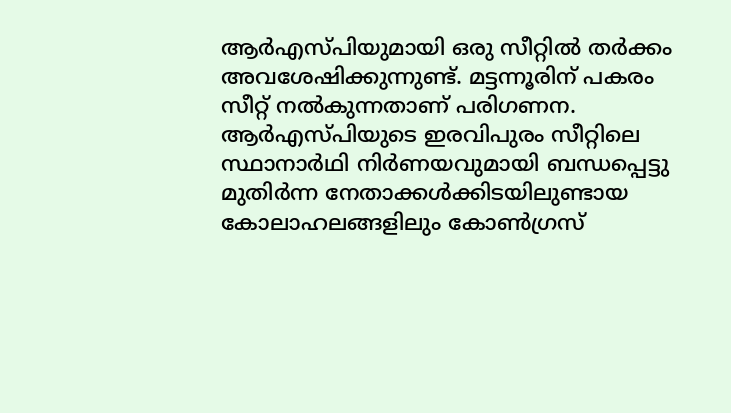ആർഎസ്പിയുമായി ഒരു സീറ്റിൽ തർക്കം അവശേഷിക്കുന്നുണ്ട്. മട്ടന്നൂരിന് പകരം സീറ്റ് നൽകുന്നതാണ് പരിഗണന. ആർഎസ്പിയുടെ ഇരവിപുരം സീറ്റിലെ സ്ഥാനാർഥി നിർണയവുമായി ബന്ധപ്പെട്ടു മുതിർന്ന നേതാക്കൾക്കിടയിലുണ്ടായ കോലാഹലങ്ങളിലും കോണ്‍ഗ്രസ്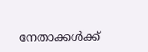നേതാക്കൾക്ക്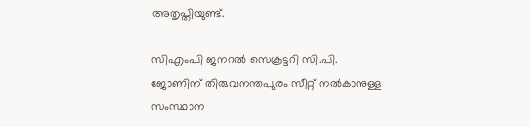അതൃപ്തിയുണ്ട്.

സിഎംപി ജനറൽ സെക്രട്ടറി സി.പി. ജോണിന് തിരുവനന്തപുരം സീറ്റ് നൽകാനുള്ള സംസ്ഥാന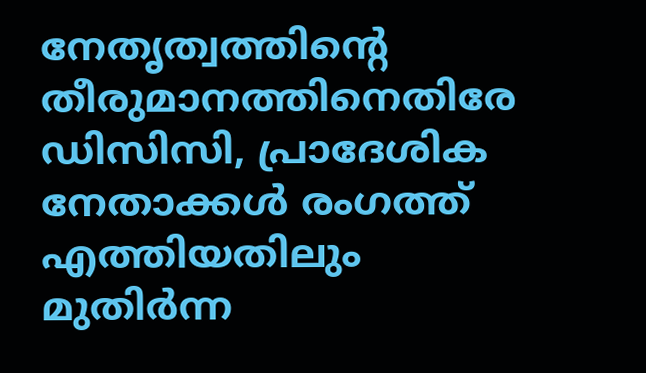നേതൃത്വത്തിന്‍റെ തീരുമാനത്തിനെതിരേ ഡിസിസി, പ്രാദേശിക നേതാക്കൾ രംഗത്ത് എത്തിയതിലും മുതിർന്ന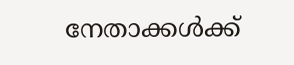നേതാക്കൾക്ക്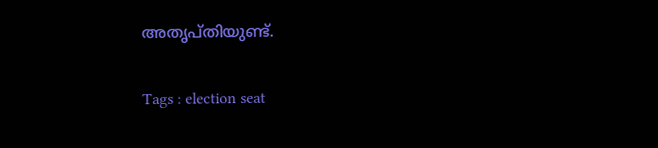അതൃപ്തിയുണ്ട്.

Tags : election seat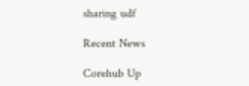sharing udf

Recent News

Corehub Up